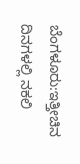ಬೆಂಗಳೂರು:ಇತ್ತೀಚಿನ ದಿನಗಳಲ್ಲಿ ನಕಲಿ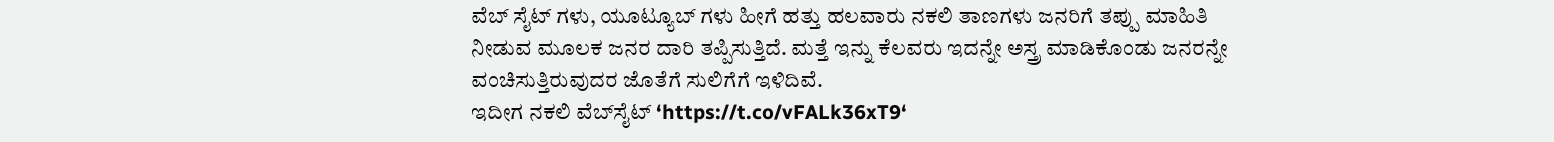ವೆಬ್ ಸೈಟ್ ಗಳು, ಯೂಟ್ಯೂಬ್ ಗಳು ಹೀಗೆ ಹತ್ತು ಹಲವಾರು ನಕಲಿ ತಾಣಗಳು ಜನರಿಗೆ ತಪ್ಪು ಮಾಹಿತಿ ನೀಡುವ ಮೂಲಕ ಜನರ ದಾರಿ ತಪ್ಪಿಸುತ್ತಿದೆ. ಮತ್ತೆ ಇನ್ನು ಕೆಲವರು ಇದನ್ನೇ ಅಸ್ತ್ರ ಮಾಡಿಕೊಂಡು ಜನರನ್ನೇ ವಂಚಿಸುತ್ತಿರುವುದರ ಜೊತೆಗೆ ಸುಲಿಗೆಗೆ ಇಳಿದಿವೆ.
ಇದೀಗ ನಕಲಿ ವೆಬ್‌ಸೈಟ್ ‘https://t.co/vFALk36xT9‘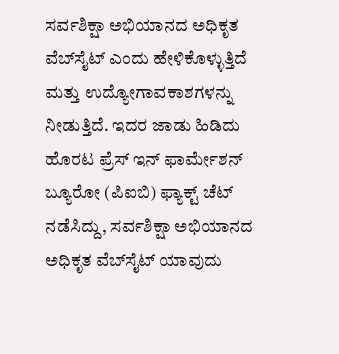ಸರ್ವಶಿಕ್ಷಾ ಅಭಿಯಾನದ ಅಧಿಕೃತ ವೆಬ್‌ಸೈಟ್ ಎಂದು ಹೇಳಿಕೊಳ್ಳುತ್ತಿದೆ ಮತ್ತು ಉದ್ಯೋಗಾವಕಾಶಗಳನ್ನು ನೀಡುತ್ತಿದೆ. ಇದರ ಜಾಡು ಹಿಡಿದು ಹೊರಟ ಪ್ರೆಸ್ ಇನ್ ಫಾರ್ಮೇಶನ್ ಬ್ಯೂರೋ (ಪಿಐಬಿ) ಫ್ಯಾಕ್ಟ್ ಚೆಟ್ ನಡೆಸಿದ್ದು, ಸರ್ವಶಿಕ್ಷಾ ಅಭಿಯಾನದ ಅಧಿಕೃತ ವೆಬ್‌ಸೈಟ್ ಯಾವುದು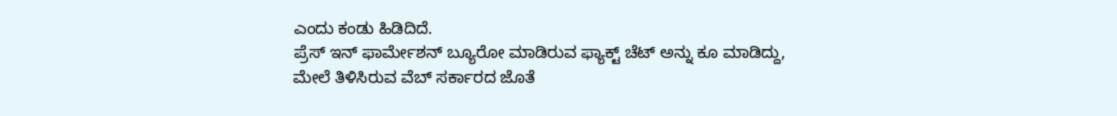ಎಂದು ಕಂಡು ಹಿಡಿದಿದೆ.
ಪ್ರೆಸ್ ಇನ್ ಫಾರ್ಮೇಶನ್ ಬ್ಯೂರೋ ಮಾಡಿರುವ ಫ್ಯಾಕ್ಟ್ ಚೆಟ್ ಅನ್ನು ಕೂ ಮಾಡಿದ್ದು, ಮೇಲೆ ತಿಳಿಸಿರುವ ವೆಬ್ ಸರ್ಕಾರದ ಜೊತೆ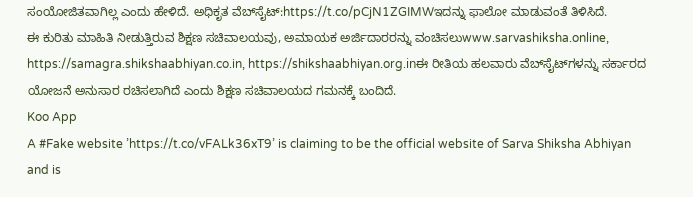ಸಂಯೋಜಿತವಾಗಿಲ್ಲ ಎಂದು ಹೇಳಿದೆ. ಅಧಿಕೃತ ವೆಬ್‌ಸೈಟ್:https://t.co/pCjN1ZGIMWಇದನ್ನು ಫಾಲೋ ಮಾಡುವಂತೆ ತಿಳಿಸಿದೆ.
ಈ ಕುರಿತು ಮಾಹಿತಿ ನೀಡುತ್ತಿರುವ ಶಿಕ್ಷಣ ಸಚಿವಾಲಯವು, ಅಮಾಯಕ ಅರ್ಜಿದಾರರನ್ನು ವಂಚಿಸಲುwww.sarvashiksha.online, https://samagra.shikshaabhiyan.co.in, https://shikshaabhiyan.org.inಈ ರೀತಿಯ ಹಲವಾರು ವೆಬ್‌ಸೈಟ್‌ಗಳನ್ನು ಸರ್ಕಾರದ ಯೋಜನೆ ಅನುಸಾರ ರಚಿಸಲಾಗಿದೆ ಎಂದು ಶಿಕ್ಷಣ ಸಚಿವಾಲಯದ ಗಮನಕ್ಕೆ ಬಂದಿದೆ.
Koo App
A #Fake website ’https://t.co/vFALk36xT9’ is claiming to be the official website of Sarva Shiksha Abhiyan and is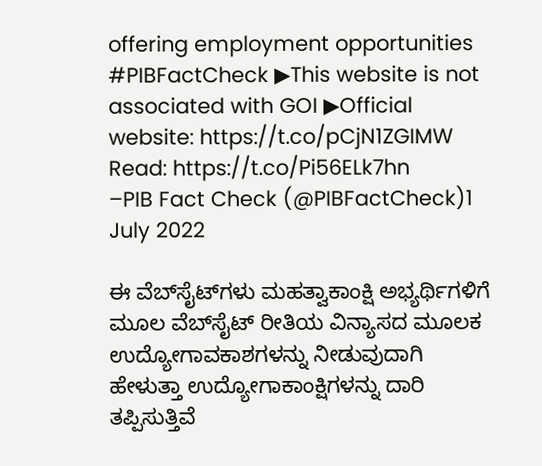offering employment opportunities #PIBFactCheck ▶This website is not associated with GOI ▶Official website: https://t.co/pCjN1ZGIMW Read: https://t.co/Pi56ELk7hn
–PIB Fact Check (@PIBFactCheck)1 July 2022

ಈ ವೆಬ್‌ಸೈಟ್‌ಗಳು ಮಹತ್ವಾಕಾಂಕ್ಷಿ ಅಭ್ಯರ್ಥಿಗಳಿಗೆ ಮೂಲ ವೆಬ್‌ಸೈಟ್‌ ರೀತಿಯ ವಿನ್ಯಾಸದ ಮೂಲಕ ಉದ್ಯೋಗಾವಕಾಶಗಳನ್ನು ನೀಡುವುದಾಗಿ ಹೇಳುತ್ತಾ ಉದ್ಯೋಗಾಕಾಂಕ್ಷಿಗಳನ್ನು ದಾರಿ ತಪ್ಪಿಸುತ್ತಿವೆ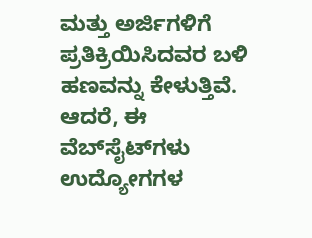ಮತ್ತು ಅರ್ಜಿಗಳಿಗೆ ಪ್ರತಿಕ್ರಿಯಿಸಿದವರ ಬಳಿ ಹಣವನ್ನು ಕೇಳುತ್ತಿವೆ. ಆದರೆ, ಈ ವೆಬ್‌ಸೈಟ್‌ಗಳು ಉದ್ಯೋಗಗಳ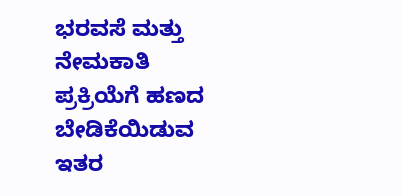ಭರವಸೆ ಮತ್ತು ನೇಮಕಾತಿ ಪ್ರಕ್ರಿಯೆಗೆ ಹಣದ ಬೇಡಿಕೆಯಿಡುವ ಇತರ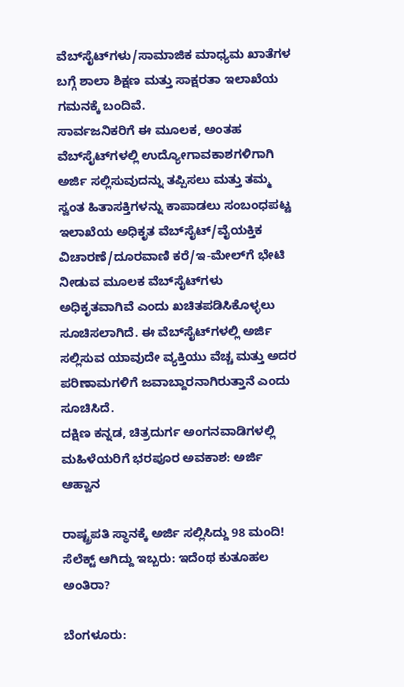ವೆಬ್‌ಸೈಟ್‌ಗಳು/ಸಾಮಾಜಿಕ ಮಾಧ್ಯಮ ಖಾತೆಗಳ ಬಗ್ಗೆ ಶಾಲಾ ಶಿಕ್ಷಣ ಮತ್ತು ಸಾಕ್ಷರತಾ ಇಲಾಖೆಯ ಗಮನಕ್ಕೆ ಬಂದಿವೆ.
ಸಾರ್ವಜನಿಕರಿಗೆ ಈ ಮೂಲಕ, ಅಂತಹ ವೆಬ್‌ಸೈಟ್‌ಗಳಲ್ಲಿ ಉದ್ಯೋಗಾವಕಾಶಗಳಿಗಾಗಿ ಅರ್ಜಿ ಸಲ್ಲಿಸುವುದನ್ನು ತಪ್ಪಿಸಲು ಮತ್ತು ತಮ್ಮ ಸ್ವಂತ ಹಿತಾಸಕ್ತಿಗಳನ್ನು ಕಾಪಾಡಲು ಸಂಬಂಧಪಟ್ಟ ಇಲಾಖೆಯ ಅಧಿಕೃತ ವೆಬ್‌ಸೈಟ್/ವೈಯಕ್ತಿಕ ವಿಚಾರಣೆ/ದೂರವಾಣಿ ಕರೆ/ಇ-ಮೇಲ್‌ಗೆ ಭೇಟಿ ನೀಡುವ ಮೂಲಕ ವೆಬ್‌ಸೈಟ್‌ಗಳು ಅಧಿಕೃತವಾಗಿವೆ ಎಂದು ಖಚಿತಪಡಿಸಿಕೊಳ್ಳಲು ಸೂಚಿಸಲಾಗಿದೆ. ಈ ವೆಬ್‌ಸೈಟ್‌ಗಳಲ್ಲಿ ಅರ್ಜಿ ಸಲ್ಲಿಸುವ ಯಾವುದೇ ವ್ಯಕ್ತಿಯು ವೆಚ್ಚ ಮತ್ತು ಅದರ ಪರಿಣಾಮಗಳಿಗೆ ಜವಾಬ್ದಾರನಾಗಿರುತ್ತಾನೆ ಎಂದು ಸೂಚಿಸಿದೆ.
ದಕ್ಷಿಣ ಕನ್ನಡ, ಚಿತ್ರದುರ್ಗ ಅಂಗನವಾಡಿಗಳಲ್ಲಿ ಮಹಿಳೆಯರಿಗೆ ಭರಪೂರ ಅವಕಾಶ: ಅರ್ಜಿ ಆಹ್ವಾನ

ರಾಷ್ಟ್ರಪತಿ ಸ್ಥಾನಕ್ಕೆ ಅರ್ಜಿ ಸಲ್ಲಿಸಿದ್ದು 98 ಮಂದಿ! ಸೆಲೆಕ್ಟ್ ಆಗಿದ್ದು ಇಬ್ಬರು: ಇದೆಂಥ ಕುತೂಹಲ ಅಂತಿರಾ?

ಬೆಂಗಳೂರು: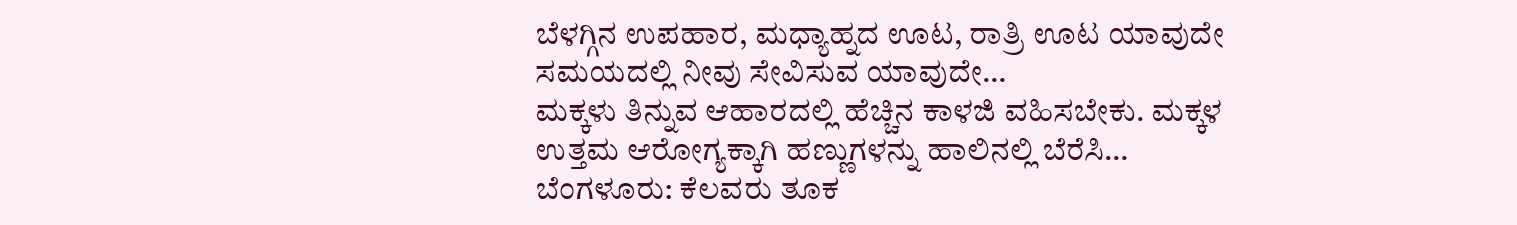ಬೆಳಗ್ಗಿನ ಉಪಹಾರ, ಮಧ್ಯಾಹ್ನದ ಊಟ, ರಾತ್ರಿ ಊಟ ಯಾವುದೇ ಸಮಯದಲ್ಲಿ ನೀವು ಸೇವಿಸುವ ಯಾವುದೇ…
ಮಕ್ಕಳು ತಿನ್ನುವ ಆಹಾರದಲ್ಲಿ ಹೆಚ್ಚಿನ ಕಾಳಜಿ ವಹಿಸಬೇಕು. ಮಕ್ಕಳ ಉತ್ತಮ ಆರೋಗ್ಯಕ್ಕಾಗಿ ಹಣ್ಣುಗಳನ್ನು ಹಾಲಿನಲ್ಲಿ ಬೆರೆಸಿ…
ಬೆಂಗಳೂರು: ಕೆಲವರು ತೂಕ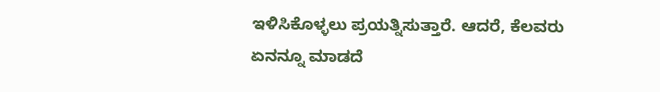ಇಳಿಸಿಕೊಳ್ಳಲು ಪ್ರಯತ್ನಿಸುತ್ತಾರೆ. ಆದರೆ, ಕೆಲವರು ಏನನ್ನೂ ಮಾಡದೆ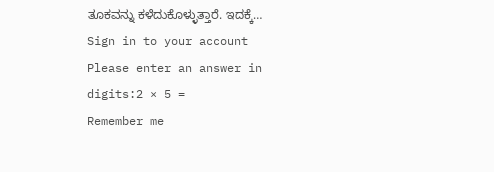ತೂಕವನ್ನು ಕಳೆದುಕೊಳ್ಳುತ್ತಾರೆ. ಇದಕ್ಕೆ…
Sign in to your account
Please enter an answer in digits:2 × 5 =
Remember me